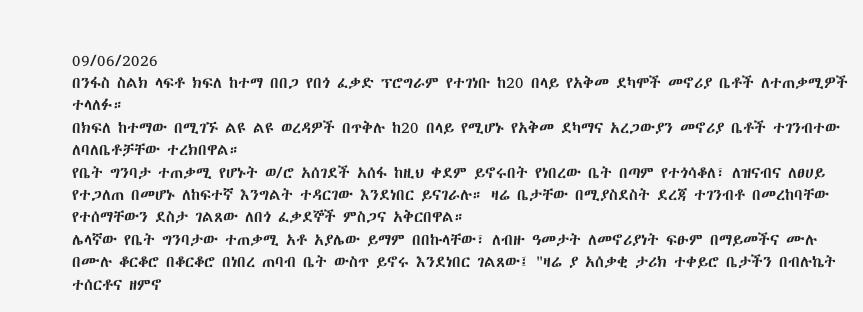09/06/2026
በንፋስ ስልክ ላፍቶ ክፍለ ከተማ በበጋ የበጎ ፈቃድ ፕሮግራም የተገነቡ ከ20 በላይ የአቅመ ደካሞች መኖሪያ ቤቶች ለተጠቃሚዎች ተላለፉ።
በክፍለ ከተማው በሚገኙ ልዩ ልዩ ወረዳዎች በጥቅሉ ከ20 በላይ የሚሆኑ የአቅመ ደካማና አረጋውያን መኖሪያ ቤቶች ተገንብተው ለባለቤቶቻቸው ተረክበዋል።
የቤት ግንባታ ተጠቃሚ የሆኑት ወ/ሮ አሰገደች አሰፋ ከዚህ ቀደም ይኖሩበት የነበረው ቤት በጣም የተጎሳቆለ፣ ለዝናብና ለፀሀይ የተጋለጠ በመሆኑ ለከፍተኛ እንግልት ተዳርገው እንደነበር ይናገራሉ። ዛሬ ቤታቸው በሚያስደስት ደረጃ ተገንብቶ በመረከባቸው የተሰማቸውን ደስታ ገልጸው ለበጎ ፈቃደኞች ምስጋና አቅርበዋል።
ሌላኛው የቤት ግንባታው ተጠቃሚ አቶ አያሌው ይማም በበኩላቸው፣ ለብዙ ዓመታት ለመኖሪያነት ፍፁም በማይመችና ሙሉ በሙሉ ቆርቆሮ በቆርቆሮ በነበረ ጠባብ ቤት ውስጥ ይኖሩ እንደነበር ገልጸው፤ "ዛሬ ያ አሰቃቂ ታሪክ ተቀይሮ ቤታችን በብሉኬት ተሰርቶና ዘምኖ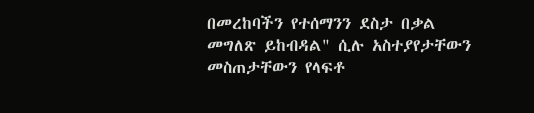በመረከባችን የተሰማንን ደስታ በቃል መግለጽ ይከብዳል" ሲሉ አስተያየታቸውን መስጠታቸውን የላፍቶ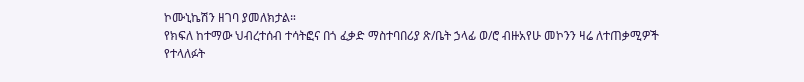ኮሙኒኬሽን ዘገባ ያመለክታል።
የክፍለ ከተማው ህብረተሰብ ተሳትፎና በጎ ፈቃድ ማስተባበሪያ ጽ/ቤት ኃላፊ ወ/ሮ ብዙአየሁ መኮንን ዛሬ ለተጠቃሚዎች የተላለፉት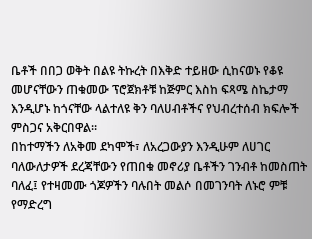ቤቶች በበጋ ወቅት በልዩ ትኩረት በእቅድ ተይዘው ሲከናወኑ የቆዩ መሆናቸውን ጠቁመው ፕሮጀክቶቹ ከጅምር እስከ ፍጻሜ ስኬታማ እንዲሆኑ ከጎናቸው ላልተለዩ ቅን ባለሀብቶችና የህብረተሰብ ክፍሎች ምስጋና አቅርበዋል።
በከተማችን ለአቅመ ደካሞች፣ ለአረጋውያን እንዲሁም ለሀገር ባለውለታዎች ደረጃቸውን የጠበቁ መኖሪያ ቤቶችን ገንብቶ ከመስጠት ባለፈ፤ የተዛመሙ ጎጆዎችን ባሉበት መልሶ በመገንባት ለኑሮ ምቹ የማድረግ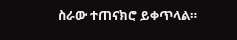ስራው ተጠናክሮ ይቀጥላል።